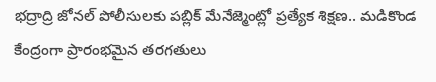భద్రాద్రి జోనల్ పోలీసులకు పబ్లిక్ మేనేజ్మెంట్లో ప్రత్యేక శిక్షణ.. మడికొండ కేంద్రంగా ప్రారంభమైన తరగతులు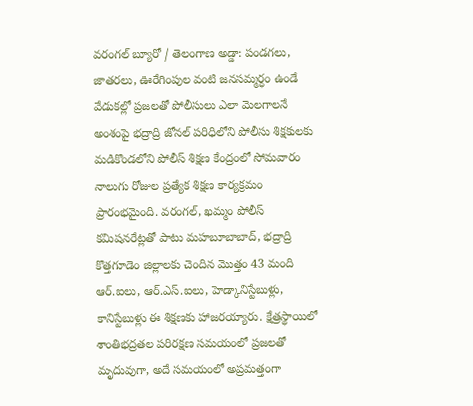వరంగల్ బ్యూరో / తెలంగాణ అడ్డా: పండగలు, జాతరలు, ఊరేగింపుల వంటి జనసమ్మర్ధం ఉండే వేడుకల్లో ప్రజలతో పోలీసులు ఎలా మెలగాలనే అంశంపై భద్రాద్రి జోనల్ పరిధిలోని పోలీసు శిక్షకులకు మడికొండలోని పోలీస్ శిక్షణ కేంద్రంలో సోమవారం నాలుగు రోజుల ప్రత్యేక శిక్షణ కార్యక్రమం ప్రారంభమైంది. వరంగల్, ఖమ్మం పోలీస్ కమిషనరేట్లతో పాటు మహబూబాబాద్, భద్రాద్రి కొత్తగూడెం జిల్లాలకు చెందిన మొత్తం 43 మంది ఆర్.ఐలు, ఆర్.ఎస్.ఐలు, హెడ్కానిస్టేబుళ్లు, కానిస్టేబుళ్లు ఈ శిక్షణకు హాజరయ్యారు. క్షేత్రస్థాయిలో శాంతిభద్రతల పరిరక్షణ సమయంలో ప్రజలతో మృదువుగా, అదే సమయంలో అప్రమత్తంగా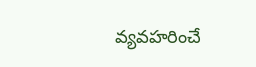వ్యవహరించే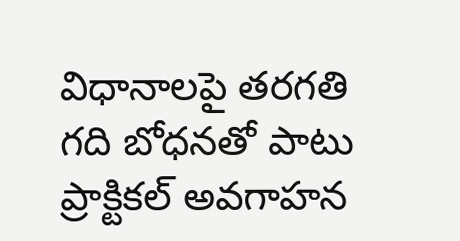విధానాలపై తరగతి గది బోధనతో పాటు ప్రాక్టికల్ అవగాహన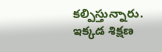కల్పిస్తున్నారు. ఇక్కడ శిక్షణ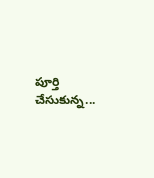పూర్తి చేసుకున్న...